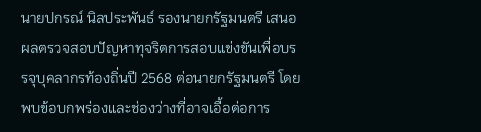นายปกรณ์ นิลประพันธ์ รองนายกรัฐมนตรี เสนอผลตรวจสอบปัญหาทุจริตการสอบแข่งขันเพื่อบรรจุบุคลากรท้องถิ่นปี 2568 ต่อนายกรัฐมนตรี โดยพบข้อบกพร่องและช่องว่างที่อาจเอื้อต่อการ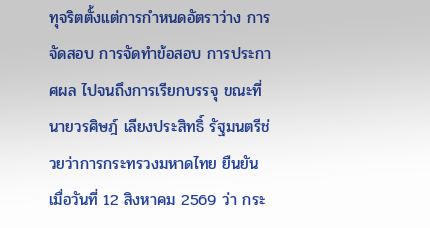ทุจริตตั้งแต่การกำหนดอัตราว่าง การจัดสอบ การจัดทำข้อสอบ การประกาศผล ไปจนถึงการเรียกบรรจุ ขณะที่ นายวรศิษฎ์ เลียงประสิทธิ์ รัฐมนตรีช่วยว่าการกระทรวงมหาดไทย ยืนยันเมื่อวันที่ 12 สิงหาคม 2569 ว่า กระ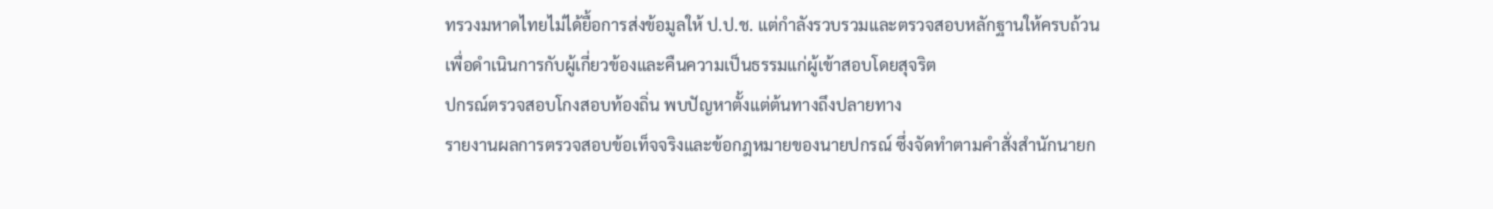ทรวงมหาดไทยไม่ได้ยื้อการส่งข้อมูลให้ ป.ป.ช. แต่กำลังรวบรวมและตรวจสอบหลักฐานให้ครบถ้วน เพื่อดำเนินการกับผู้เกี่ยวข้องและคืนความเป็นธรรมแก่ผู้เข้าสอบโดยสุจริต
ปกรณ์ตรวจสอบโกงสอบท้องถิ่น พบปัญหาตั้งแต่ต้นทางถึงปลายทาง
รายงานผลการตรวจสอบข้อเท็จจริงและข้อกฎหมายของนายปกรณ์ ซึ่งจัดทำตามคำสั่งสำนักนายก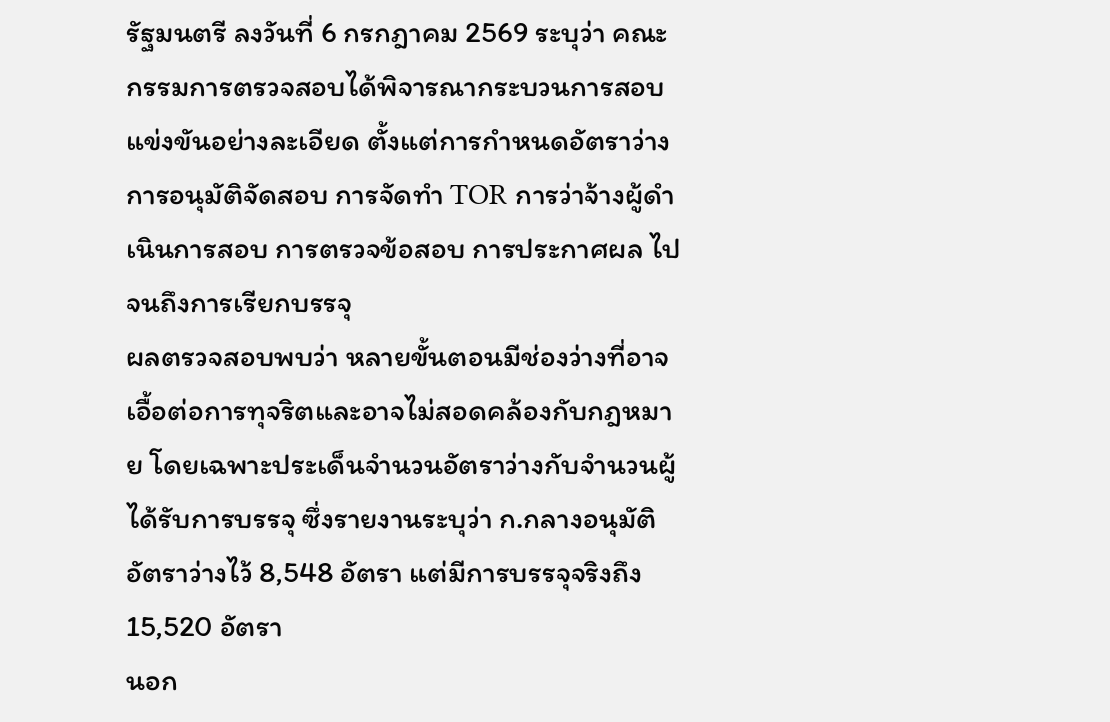รัฐมนตรี ลงวันที่ 6 กรกฎาคม 2569 ระบุว่า คณะกรรมการตรวจสอบได้พิจารณากระบวนการสอบแข่งขันอย่างละเอียด ตั้งแต่การกำหนดอัตราว่าง การอนุมัติจัดสอบ การจัดทำ TOR การว่าจ้างผู้ดำเนินการสอบ การตรวจข้อสอบ การประกาศผล ไปจนถึงการเรียกบรรจุ
ผลตรวจสอบพบว่า หลายขั้นตอนมีช่องว่างที่อาจเอื้อต่อการทุจริตและอาจไม่สอดคล้องกับกฎหมาย โดยเฉพาะประเด็นจำนวนอัตราว่างกับจำนวนผู้ได้รับการบรรจุ ซึ่งรายงานระบุว่า ก.กลางอนุมัติอัตราว่างไว้ 8,548 อัตรา แต่มีการบรรจุจริงถึง 15,520 อัตรา
นอก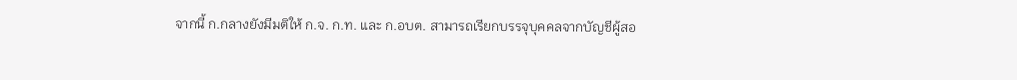จากนี้ ก.กลางยังมีมติให้ ก.จ. ก.ท. และ ก.อบต. สามารถเรียกบรรจุบุคคลจากบัญชีผู้สอ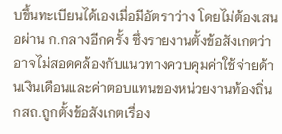บขึ้นทะเบียนได้เองเมื่อมีอัตราว่าง โดยไม่ต้องเสนอผ่าน ก.กลางอีกครั้ง ซึ่งรายงานตั้งข้อสังเกตว่าอาจไม่สอดคล้องกับแนวทางควบคุมค่าใช้จ่ายด้านเงินเดือนและค่าตอบแทนของหน่วยงานท้องถิ่น
กสถ.ถูกตั้งข้อสังเกตเรื่อง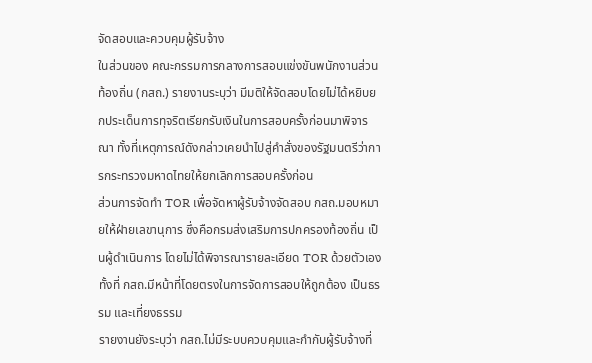จัดสอบและควบคุมผู้รับจ้าง
ในส่วนของ คณะกรรมการกลางการสอบแข่งขันพนักงานส่วนท้องถิ่น (กสถ.) รายงานระบุว่า มีมติให้จัดสอบโดยไม่ได้หยิบยกประเด็นการทุจริตเรียกรับเงินในการสอบครั้งก่อนมาพิจารณา ทั้งที่เหตุการณ์ดังกล่าวเคยนำไปสู่คำสั่งของรัฐมนตรีว่าการกระทรวงมหาดไทยให้ยกเลิกการสอบครั้งก่อน
ส่วนการจัดทำ TOR เพื่อจัดหาผู้รับจ้างจัดสอบ กสถ.มอบหมายให้ฝ่ายเลขานุการ ซึ่งคือกรมส่งเสริมการปกครองท้องถิ่น เป็นผู้ดำเนินการ โดยไม่ได้พิจารณารายละเอียด TOR ด้วยตัวเอง ทั้งที่ กสถ.มีหน้าที่โดยตรงในการจัดการสอบให้ถูกต้อง เป็นธรรม และเที่ยงธรรม
รายงานยังระบุว่า กสถ.ไม่มีระบบควบคุมและกำกับผู้รับจ้างที่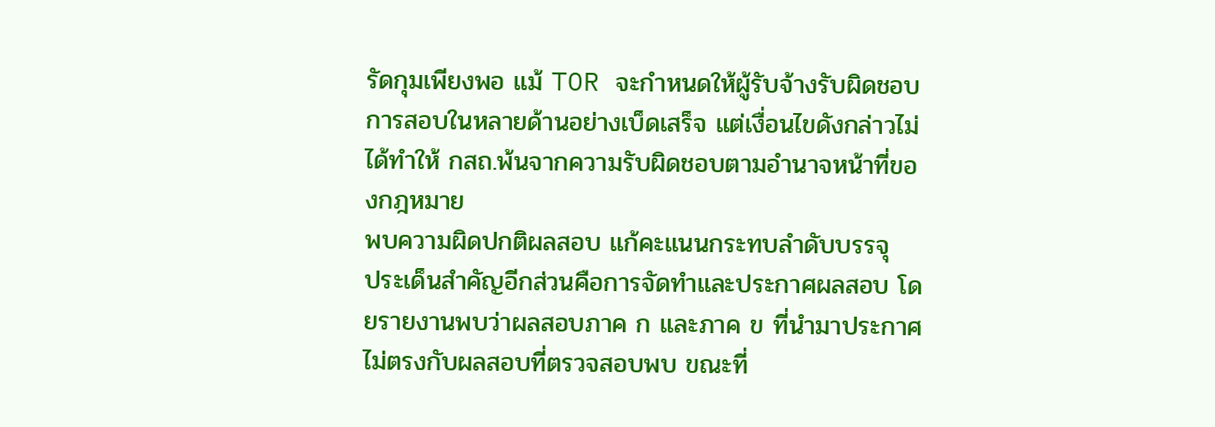รัดกุมเพียงพอ แม้ TOR จะกำหนดให้ผู้รับจ้างรับผิดชอบการสอบในหลายด้านอย่างเบ็ดเสร็จ แต่เงื่อนไขดังกล่าวไม่ได้ทำให้ กสถ.พ้นจากความรับผิดชอบตามอำนาจหน้าที่ของกฎหมาย
พบความผิดปกติผลสอบ แก้คะแนนกระทบลำดับบรรจุ
ประเด็นสำคัญอีกส่วนคือการจัดทำและประกาศผลสอบ โดยรายงานพบว่าผลสอบภาค ก และภาค ข ที่นำมาประกาศไม่ตรงกับผลสอบที่ตรวจสอบพบ ขณะที่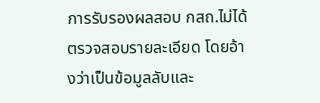การรับรองผลสอบ กสถ.ไม่ได้ตรวจสอบรายละเอียด โดยอ้างว่าเป็นข้อมูลลับและ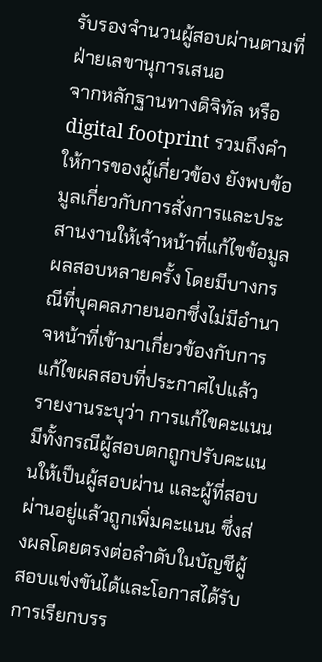รับรองจำนวนผู้สอบผ่านตามที่ฝ่ายเลขานุการเสนอ
จากหลักฐานทางดิจิทัล หรือ digital footprint รวมถึงคำให้การของผู้เกี่ยวข้อง ยังพบข้อมูลเกี่ยวกับการสั่งการและประสานงานให้เจ้าหน้าที่แก้ไขข้อมูลผลสอบหลายครั้ง โดยมีบางกรณีที่บุคคลภายนอกซึ่งไม่มีอำนาจหน้าที่เข้ามาเกี่ยวข้องกับการแก้ไขผลสอบที่ประกาศไปแล้ว
รายงานระบุว่า การแก้ไขคะแนนมีทั้งกรณีผู้สอบตกถูกปรับคะแนนให้เป็นผู้สอบผ่าน และผู้ที่สอบผ่านอยู่แล้วถูกเพิ่มคะแนน ซึ่งส่งผลโดยตรงต่อลำดับในบัญชีผู้สอบแข่งขันได้และโอกาสได้รับการเรียกบรร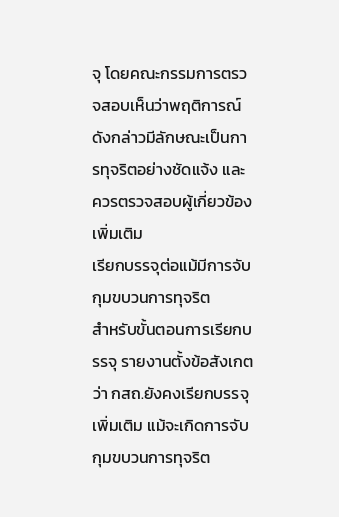จุ โดยคณะกรรมการตรวจสอบเห็นว่าพฤติการณ์ดังกล่าวมีลักษณะเป็นการทุจริตอย่างชัดแจ้ง และควรตรวจสอบผู้เกี่ยวข้องเพิ่มเติม
เรียกบรรจุต่อแม้มีการจับกุมขบวนการทุจริต
สำหรับขั้นตอนการเรียกบรรจุ รายงานตั้งข้อสังเกตว่า กสถ.ยังคงเรียกบรรจุเพิ่มเติม แม้จะเกิดการจับกุมขบวนการทุจริต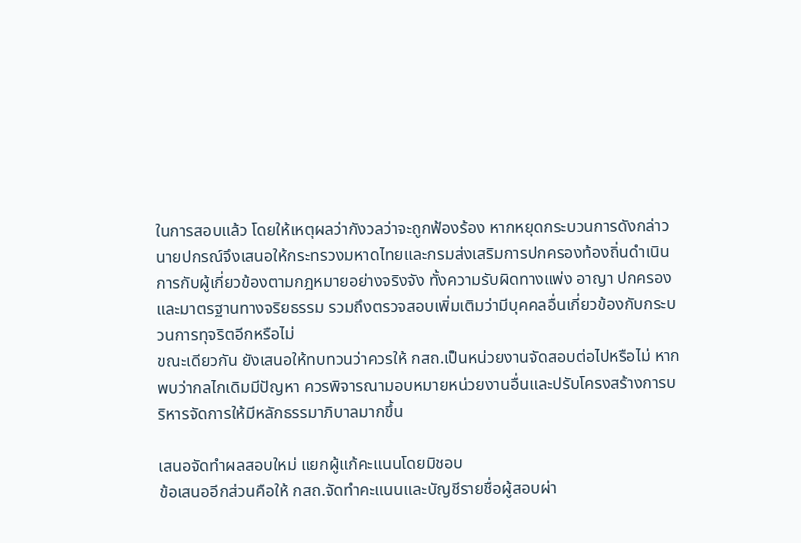ในการสอบแล้ว โดยให้เหตุผลว่ากังวลว่าจะถูกฟ้องร้อง หากหยุดกระบวนการดังกล่าว
นายปกรณ์จึงเสนอให้กระทรวงมหาดไทยและกรมส่งเสริมการปกครองท้องถิ่นดำเนินการกับผู้เกี่ยวข้องตามกฎหมายอย่างจริงจัง ทั้งความรับผิดทางแพ่ง อาญา ปกครอง และมาตรฐานทางจริยธรรม รวมถึงตรวจสอบเพิ่มเติมว่ามีบุคคลอื่นเกี่ยวข้องกับกระบวนการทุจริตอีกหรือไม่
ขณะเดียวกัน ยังเสนอให้ทบทวนว่าควรให้ กสถ.เป็นหน่วยงานจัดสอบต่อไปหรือไม่ หากพบว่ากลไกเดิมมีปัญหา ควรพิจารณามอบหมายหน่วยงานอื่นและปรับโครงสร้างการบริหารจัดการให้มีหลักธรรมาภิบาลมากขึ้น

เสนอจัดทำผลสอบใหม่ แยกผู้แก้คะแนนโดยมิชอบ
ข้อเสนออีกส่วนคือให้ กสถ.จัดทำคะแนนและบัญชีรายชื่อผู้สอบผ่า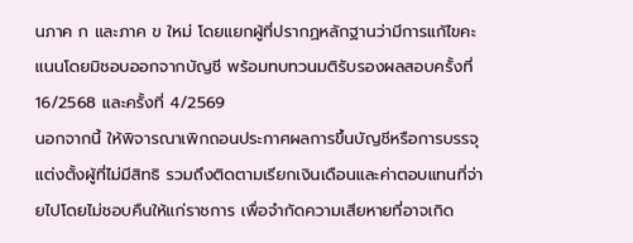นภาค ก และภาค ข ใหม่ โดยแยกผู้ที่ปรากฏหลักฐานว่ามีการแก้ไขคะแนนโดยมิชอบออกจากบัญชี พร้อมทบทวนมติรับรองผลสอบครั้งที่ 16/2568 และครั้งที่ 4/2569
นอกจากนี้ ให้พิจารณาเพิกถอนประกาศผลการขึ้นบัญชีหรือการบรรจุแต่งตั้งผู้ที่ไม่มีสิทธิ รวมถึงติดตามเรียกเงินเดือนและค่าตอบแทนที่จ่ายไปโดยไม่ชอบคืนให้แก่ราชการ เพื่อจำกัดความเสียหายที่อาจเกิด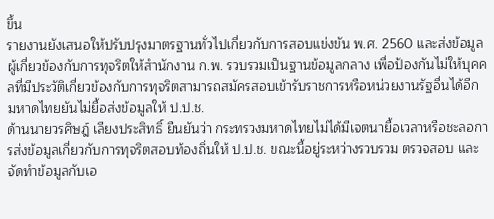ขึ้น
รายงานยังเสนอให้ปรับปรุงมาตรฐานทั่วไปเกี่ยวกับการสอบแข่งขัน พ.ศ. 2560 และส่งข้อมูลผู้เกี่ยวข้องกับการทุจริตให้สำนักงาน ก.พ. รวบรวมเป็นฐานข้อมูลกลาง เพื่อป้องกันไม่ให้บุคคลที่มีประวัติเกี่ยวข้องกับการทุจริตสามารถสมัครสอบเข้ารับราชการหรือหน่วยงานรัฐอื่นได้อีก
มหาดไทยยันไม่ยื้อส่งข้อมูลให้ ป.ป.ช.
ด้านนายวรศิษฎ์ เลียงประสิทธิ์ ยืนยันว่า กระทรวงมหาดไทยไม่ได้มีเจตนายื้อเวลาหรือชะลอการส่งข้อมูลเกี่ยวกับการทุจริตสอบท้องถิ่นให้ ป.ป.ช. ขณะนี้อยู่ระหว่างรวบรวม ตรวจสอบ และจัดทำข้อมูลกับเอ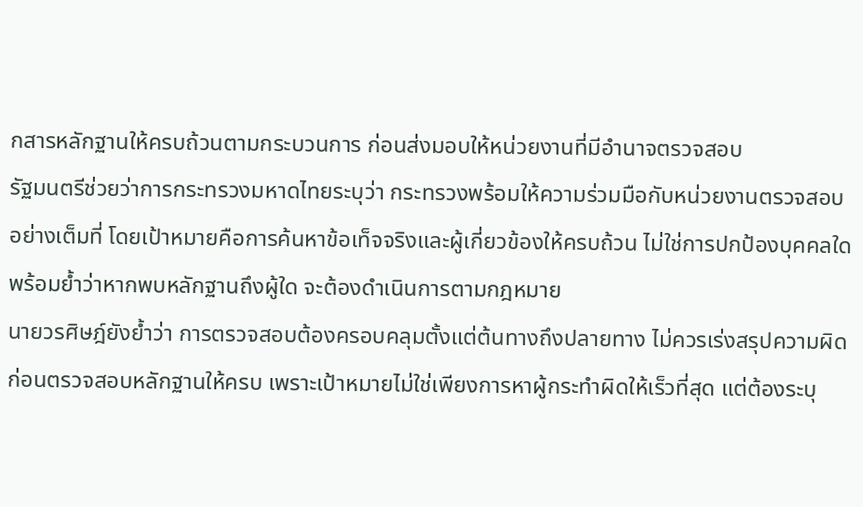กสารหลักฐานให้ครบถ้วนตามกระบวนการ ก่อนส่งมอบให้หน่วยงานที่มีอำนาจตรวจสอบ
รัฐมนตรีช่วยว่าการกระทรวงมหาดไทยระบุว่า กระทรวงพร้อมให้ความร่วมมือกับหน่วยงานตรวจสอบอย่างเต็มที่ โดยเป้าหมายคือการค้นหาข้อเท็จจริงและผู้เกี่ยวข้องให้ครบถ้วน ไม่ใช่การปกป้องบุคคลใด พร้อมย้ำว่าหากพบหลักฐานถึงผู้ใด จะต้องดำเนินการตามกฎหมาย
นายวรศิษฎ์ยังย้ำว่า การตรวจสอบต้องครอบคลุมตั้งแต่ต้นทางถึงปลายทาง ไม่ควรเร่งสรุปความผิดก่อนตรวจสอบหลักฐานให้ครบ เพราะเป้าหมายไม่ใช่เพียงการหาผู้กระทำผิดให้เร็วที่สุด แต่ต้องระบุ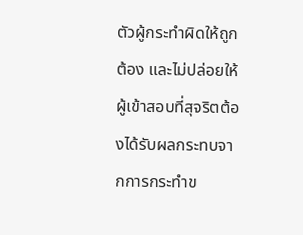ตัวผู้กระทำผิดให้ถูกต้อง และไม่ปล่อยให้ผู้เข้าสอบที่สุจริตต้องได้รับผลกระทบจากการกระทำข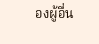องผู้อื่น